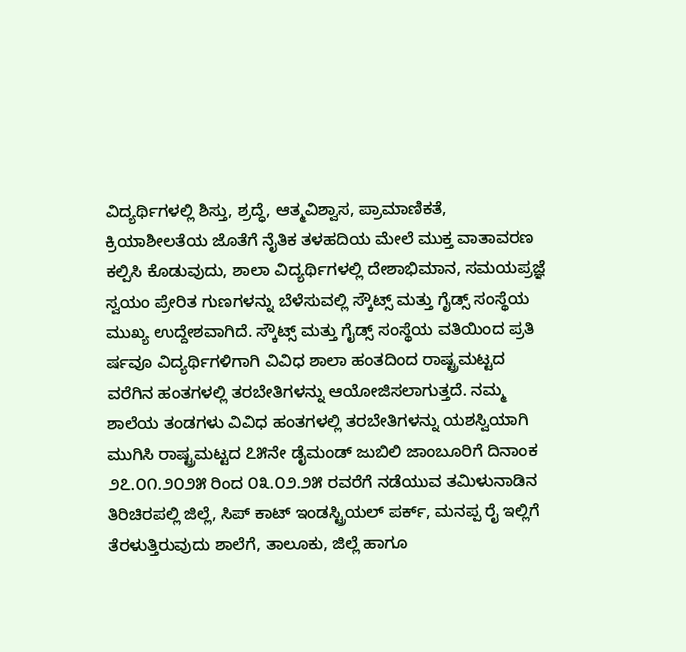ವಿದ್ಯರ್ಥಿಗಳಲ್ಲಿ ಶಿಸ್ತು, ಶ್ರದ್ಧೆ, ಆತ್ಮವಿಶ್ವಾಸ, ಪ್ರಾಮಾಣಿಕತೆ, ಕ್ರಿಯಾಶೀಲತೆಯ ಜೊತೆಗೆ ನೈತಿಕ ತಳಹದಿಯ ಮೇಲೆ ಮುಕ್ತ ವಾತಾವರಣ ಕಲ್ಪಿಸಿ ಕೊಡುವುದು, ಶಾಲಾ ವಿದ್ಯರ್ಥಿಗಳಲ್ಲಿ ದೇಶಾಭಿಮಾನ, ಸಮಯಪ್ರಜ್ಞೆ ಸ್ವಯಂ ಪ್ರೇರಿತ ಗುಣಗಳನ್ನು ಬೆಳೆಸುವಲ್ಲಿ ಸ್ಕೌಟ್ಸ್ ಮತ್ತು ಗೈಡ್ಸ್ ಸಂಸ್ಥೆಯ ಮುಖ್ಯ ಉದ್ದೇಶವಾಗಿದೆ. ಸ್ಕೌಟ್ಸ್ ಮತ್ತು ಗೈಡ್ಸ್ ಸಂಸ್ಥೆಯ ವತಿಯಿಂದ ಪ್ರತಿ ರ್ಷವೂ ವಿದ್ಯರ್ಥಿಗಳಿಗಾಗಿ ವಿವಿಧ ಶಾಲಾ ಹಂತದಿಂದ ರಾಷ್ಟ್ರಮಟ್ಟದ ವರೆಗಿನ ಹಂತಗಳಲ್ಲಿ ತರಬೇತಿಗಳನ್ನು ಆಯೋಜಿಸಲಾಗುತ್ತದೆ. ನಮ್ಮ ಶಾಲೆಯ ತಂಡಗಳು ವಿವಿಧ ಹಂತಗಳಲ್ಲಿ ತರಬೇತಿಗಳನ್ನು ಯಶಸ್ವಿಯಾಗಿ ಮುಗಿಸಿ ರಾಷ್ಟ್ರಮಟ್ಟದ ೭೫ನೇ ಡೈಮಂಡ್ ಜುಬಿಲಿ ಜಾಂಬೂರಿಗೆ ದಿನಾಂಕ ೨೭.೦೧.೨೦೨೫ ರಿಂದ ೦೩.೦೨.೨೫ ರವರೆಗೆ ನಡೆಯುವ ತಮಿಳುನಾಡಿನ ತಿರಿಚಿರಪಲ್ಲಿ ಜಿಲ್ಲೆ, ಸಿಪ್ ಕಾಟ್ ಇಂಡಸ್ಟ್ರಿಯಲ್ ಪರ್ಕ್, ಮನಪ್ಪ ರೈ ಇಲ್ಲಿಗೆ ತೆರಳುತ್ತಿರುವುದು ಶಾಲೆಗೆ, ತಾಲೂಕು, ಜಿಲ್ಲೆ ಹಾಗೂ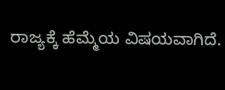ರಾಜ್ಯಕ್ಕೆ ಹೆಮ್ಮೆಯ ವಿಷಯವಾಗಿದೆ.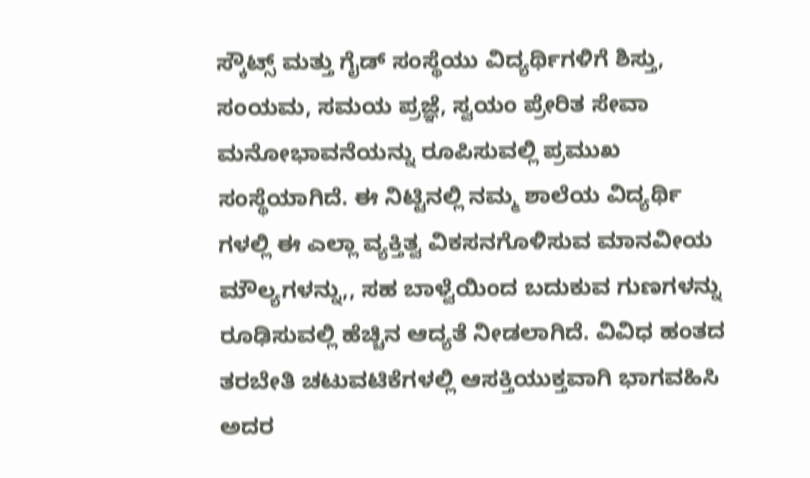ಸ್ಕೌಟ್ಸ್ ಮತ್ತು ಗೈಡ್ ಸಂಸ್ಥೆಯು ವಿದ್ಯರ್ಥಿಗಳಿಗೆ ಶಿಸ್ತು, ಸಂಯಮ, ಸಮಯ ಪ್ರಜ್ಞೆ, ಸ್ವಯಂ ಪ್ರೇರಿತ ಸೇವಾ ಮನೋಭಾವನೆಯನ್ನು ರೂಪಿಸುವಲ್ಲಿ ಪ್ರಮುಖ ಸಂಸ್ಥೆಯಾಗಿದೆ. ಈ ನಿಟ್ಟಿನಲ್ಲಿ ನಮ್ಮ ಶಾಲೆಯ ವಿದ್ಯರ್ಥಿ ಗಳಲ್ಲಿ ಈ ಎಲ್ಲಾ ವ್ಯಕ್ತಿತ್ವ ವಿಕಸನಗೊಳಿಸುವ ಮಾನವೀಯ ಮೌಲ್ಯಗಳನ್ನು,, ಸಹ ಬಾಳ್ವೆಯಿಂದ ಬದುಕುವ ಗುಣಗಳನ್ನು ರೂಢಿಸುವಲ್ಲಿ ಹೆಚ್ಚಿನ ಆದ್ಯತೆ ನೀಡಲಾಗಿದೆ. ವಿವಿಧ ಹಂತದ ತರಬೇತಿ ಚಟುವಟಿಕೆಗಳಲ್ಲಿ ಆಸಕ್ತಿಯುಕ್ತವಾಗಿ ಭಾಗವಹಿಸಿ ಅದರ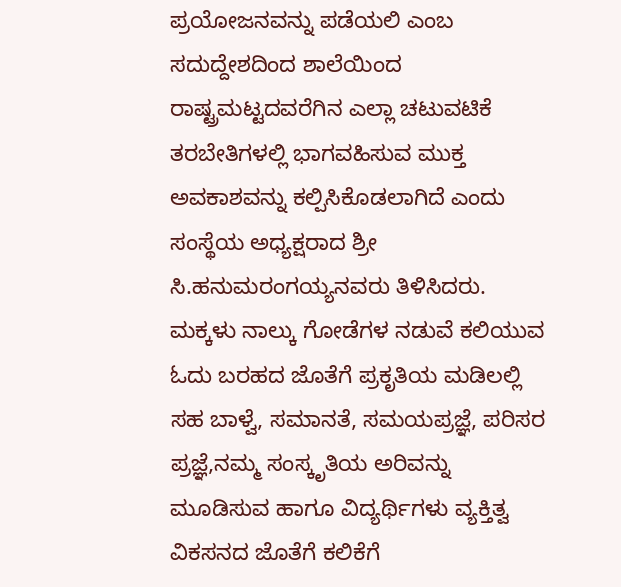ಪ್ರಯೋಜನವನ್ನು ಪಡೆಯಲಿ ಎಂಬ ಸದುದ್ದೇಶದಿಂದ ಶಾಲೆಯಿಂದ ರಾಷ್ಟ್ರಮಟ್ಟದವರೆಗಿನ ಎಲ್ಲಾ ಚಟುವಟಿಕೆ ತರಬೇತಿಗಳಲ್ಲಿ ಭಾಗವಹಿಸುವ ಮುಕ್ತ ಅವಕಾಶವನ್ನು ಕಲ್ಪಿಸಿಕೊಡಲಾಗಿದೆ ಎಂದು ಸಂಸ್ಥೆಯ ಅಧ್ಯಕ್ಷರಾದ ಶ್ರೀ ಸಿ.ಹನುಮರಂಗಯ್ಯನವರು ತಿಳಿಸಿದರು. ಮಕ್ಕಳು ನಾಲ್ಕು ಗೋಡೆಗಳ ನಡುವೆ ಕಲಿಯುವ ಓದು ಬರಹದ ಜೊತೆಗೆ ಪ್ರಕೃತಿಯ ಮಡಿಲಲ್ಲಿ ಸಹ ಬಾಳ್ವೆ, ಸಮಾನತೆ, ಸಮಯಪ್ರಜ್ಞೆ, ಪರಿಸರ ಪ್ರಜ್ಞೆ,ನಮ್ಮ ಸಂಸ್ಕೃತಿಯ ಅರಿವನ್ನು ಮೂಡಿಸುವ ಹಾಗೂ ವಿದ್ಯರ್ಥಿಗಳು ವ್ಯಕ್ತಿತ್ವ ವಿಕಸನದ ಜೊತೆಗೆ ಕಲಿಕೆಗೆ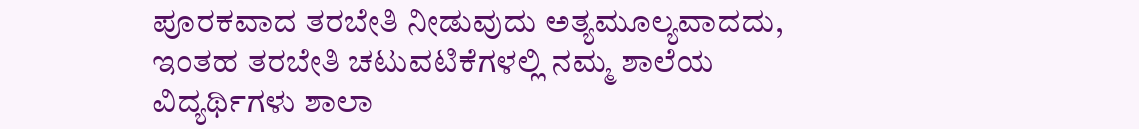ಪೂರಕವಾದ ತರಬೇತಿ ನೀಡುವುದು ಅತ್ಯಮೂಲ್ಯವಾದದು, ಇಂತಹ ತರಬೇತಿ ಚಟುವಟಿಕೆಗಳಲ್ಲಿ ನಮ್ಮ ಶಾಲೆಯ ವಿದ್ಯರ್ಥಿಗಳು ಶಾಲಾ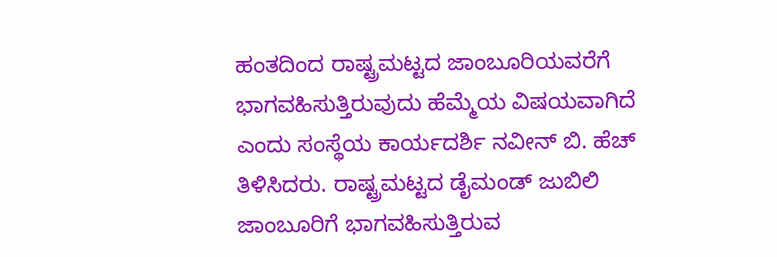ಹಂತದಿಂದ ರಾಷ್ಟ್ರಮಟ್ಟದ ಜಾಂಬೂರಿಯವರೆಗೆ ಭಾಗವಹಿಸುತ್ತಿರುವುದು ಹೆಮ್ಮೆಯ ವಿಷಯವಾಗಿದೆ ಎಂದು ಸಂಸ್ಥೆಯ ಕಾರ್ಯದರ್ಶಿ ನವೀನ್ ಬಿ. ಹೆಚ್ ತಿಳಿಸಿದರು. ರಾಷ್ಟ್ರಮಟ್ಟದ ಡೈಮಂಡ್ ಜುಬಿಲಿ ಜಾಂಬೂರಿಗೆ ಭಾಗವಹಿಸುತ್ತಿರುವ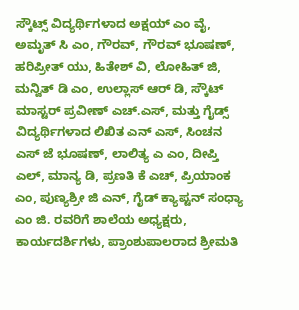ಸ್ಕೌಟ್ಸ್ ವಿದ್ಯರ್ಥಿಗಳಾದ ಅಕ್ಷಯ್ ಎಂ ವೈ, ಅಮೃತ್ ಸಿ ಎಂ, ಗೌರವ್, ಗೌರವ್ ಭೂಷಣ್, ಹರಿಪ್ರೀತ್ ಯು, ಹಿತೇಶ್ ವಿ, ಲೋಹಿತ್ ಜಿ, ಮನ್ವಿತ್ ಡಿ ಎಂ, ಉಲ್ಲಾಸ್ ಆರ್ ಡಿ, ಸ್ಕೌಟ್ ಮಾಸ್ಟರ್ ಪ್ರವೀಣ್ ಎಚ್.ಎಸ್, ಮತ್ತು ಗೈಡ್ಸ್ ವಿದ್ಯರ್ಥಿಗಳಾದ ಲಿಖಿತ ಎನ್ ಎಸ್, ಸಿಂಚನ ಎಸ್ ಜೆ ಭೂಷಣ್, ಲಾಲಿತ್ಯ ಎ ಎಂ, ದೀಪ್ತಿ ಎಲ್, ಮಾನ್ಯ ಡಿ, ಪ್ರಣತಿ ಕೆ ಎಚ್, ಪ್ರಿಯಾಂಕ ಎಂ, ಪುಣ್ಯಶ್ರೀ ಜಿ ಎನ್, ಗೈಡ್ ಕ್ಯಾಪ್ಟನ್ ಸಂಧ್ಯಾ ಎಂ ಜಿ. ರವರಿಗೆ ಶಾಲೆಯ ಅಧ್ಯಕ್ಷರು, ಕಾರ್ಯದರ್ಶಿಗಳು, ಪ್ರಾಂಶುಪಾಲರಾದ ಶ್ರೀಮತಿ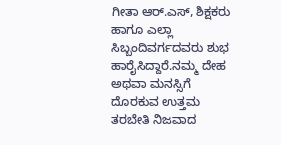ಗೀತಾ ಆರ್.ಎಸ್, ಶಿಕ್ಷಕರು ಹಾಗೂ ಎಲ್ಲಾ ಸಿಬ್ಬಂದಿವರ್ಗದವರು ಶುಭ ಹಾರೈಸಿದ್ದಾರೆ.ನಮ್ಮ ದೇಹ ಅಥವಾ ಮನಸ್ಸಿಗೆ ದೊರಕುವ ಉತ್ತಮ ತರಬೇತಿ ನಿಜವಾದ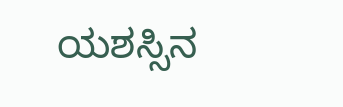ಯಶಸ್ಸಿನ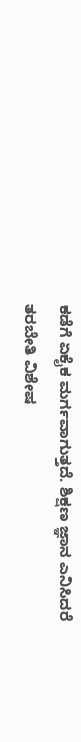ಕಡೆಗೆ ಏಕೈಕ ಮರ್ಗವಾಗುತ್ತದೆ. ಶಿಕ್ಷಣ ಜ್ಞಾನ ಎನಿಸಿದರೆ ತರಬೇತಿ ವಿಶೇಷ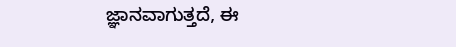ಜ್ಞಾನವಾಗುತ್ತದೆ, ಈ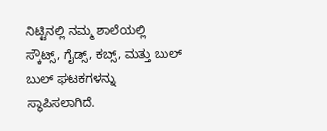ನಿಟ್ಟಿನಲ್ಲಿ ನಮ್ಮ ಶಾಲೆಯಲ್ಲಿ ಸ್ಕೌಟ್ಸ್, ಗೈಡ್ಸ್, ಕಬ್ಸ್, ಮತ್ತು ಬುಲ್ ಬುಲ್ ಘಟಕಗಳನ್ನು ಸ್ಥಾಪಿಸಲಾಗಿದೆ.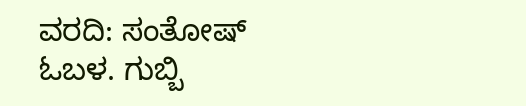ವರದಿ: ಸಂತೋಷ್ ಓಬಳ. ಗುಬ್ಬಿ